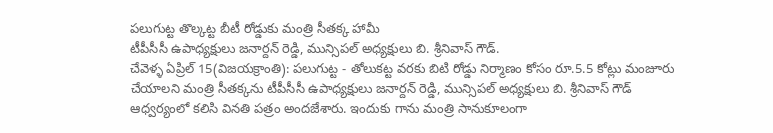పలుగుట్ట తొల్కట్ట బీటీ రోడ్డుకు మంత్రి సీతక్క హామీ
టీపీసీసీ ఉపాధ్యక్షులు జనార్దన్ రెడ్డి, మున్సిపల్ అధ్యక్షులు బి. శ్రీనివాస్ గౌడ్.
చేవెళ్ళ ఏప్రిల్ 15(విజయక్రాంతి): పలుగుట్ట - తోలుకట్ట వరకు బిటి రోడ్డు నిర్మాణం కోసం రూ.5.5 కోట్లు మంజూరు చేయాలని మంత్రి సీతక్కను టీపీసీసీ ఉపాధ్యక్షులు జనార్దన్ రెడ్డి, మున్సిపల్ అధ్యక్షులు బి. శ్రీనివాస్ గౌడ్ ఆధ్వర్యంలో కలిసి వినతి పత్రం అందజేశారు. ఇందుకు గాను మంత్రి సానుకూలంగా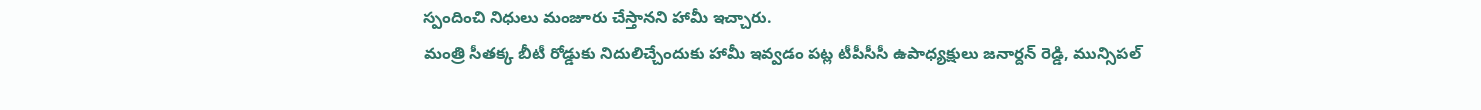స్పందించి నిధులు మంజూరు చేస్తానని హామీ ఇచ్చారు.
మంత్రి సీతక్క బీటీ రోడ్డుకు నిదులిచ్చేందుకు హామీ ఇవ్వడం పట్ల టీపీసీసీ ఉపాధ్యక్షులు జనార్దన్ రెడ్డి, మున్సిపల్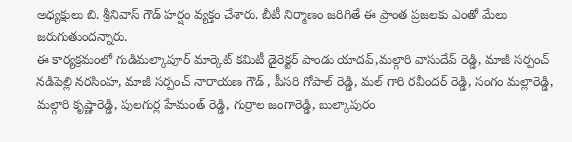అధ్యక్షులు బి. శ్రీనివాస్ గౌడ్ హర్షం వ్యక్తం చేశారు. బీటీ నిర్మాణం జరిగితే ఈ ప్రాంత ప్రజలకు ఎంతో మేలు జరుగుతుందన్నారు.
ఈ కార్యక్రమంలో గుడిమల్కాపూర్ మార్కెట్ కమిటీ డైరెక్టర్ పాండు యాదవ్,మల్గారి వాసుదేవ్ రెడ్డి, మాజీ సర్పంచ్ నడిపెల్లి నరసింహ, మాజీ సర్పంచ్ నారాయణ గౌడ్ , పీసరి గోపాల్ రెడ్డి, మల్ గారి రవీందర్ రెడ్డి, సంగం మల్లారెడ్డి, మల్గారి కృష్ణారెడ్డి, పులగుర్ల హేమంత్ రెడ్డి, గుర్రాల జంగారెడ్డి, బుల్కాపురం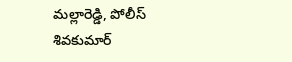మల్లారెడ్డి, పోలీస్ శివకుమార్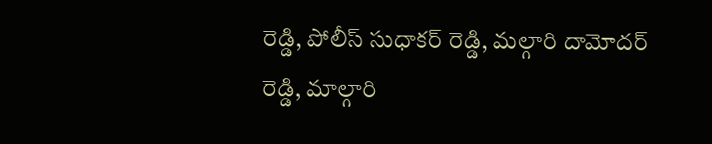రెడ్డి, పోలీస్ సుధాకర్ రెడ్డి, మల్గారి దామోదర్ రెడ్డి, మాల్గారి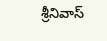శ్రీనివాస్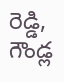రెడ్డి, గౌండ్ల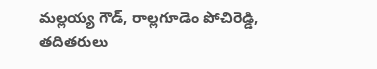మల్లయ్య గౌడ్, రాల్లగూడెం పోచిరెడ్డి, తదితరులు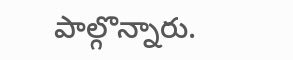పాల్గొన్నారు.